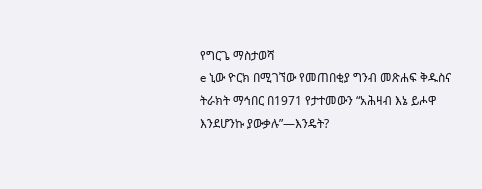የግርጌ ማስታወሻ
e ኒው ዮርክ በሚገኘው የመጠበቂያ ግንብ መጽሐፍ ቅዱስና ትራክት ማኅበር በ1971 የታተመውን “አሕዛብ እኔ ይሖዋ እንደሆንኩ ያውቃሉ”—እንዴት?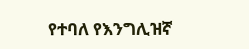የተባለ የእንግሊዝኛ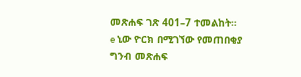መጽሐፍ ገጽ 401–7 ተመልከት።
e ኒው ዮርክ በሚገኘው የመጠበቂያ ግንብ መጽሐፍ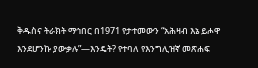ቅዱስና ትራክት ማኅበር በ1971 የታተመውን “አሕዛብ እኔ ይሖዋ እንደሆንኩ ያውቃሉ”—እንዴት? የተባለ የእንግሊዝኛ መጽሐፍ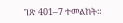ገጽ 401–7 ተመልከት።